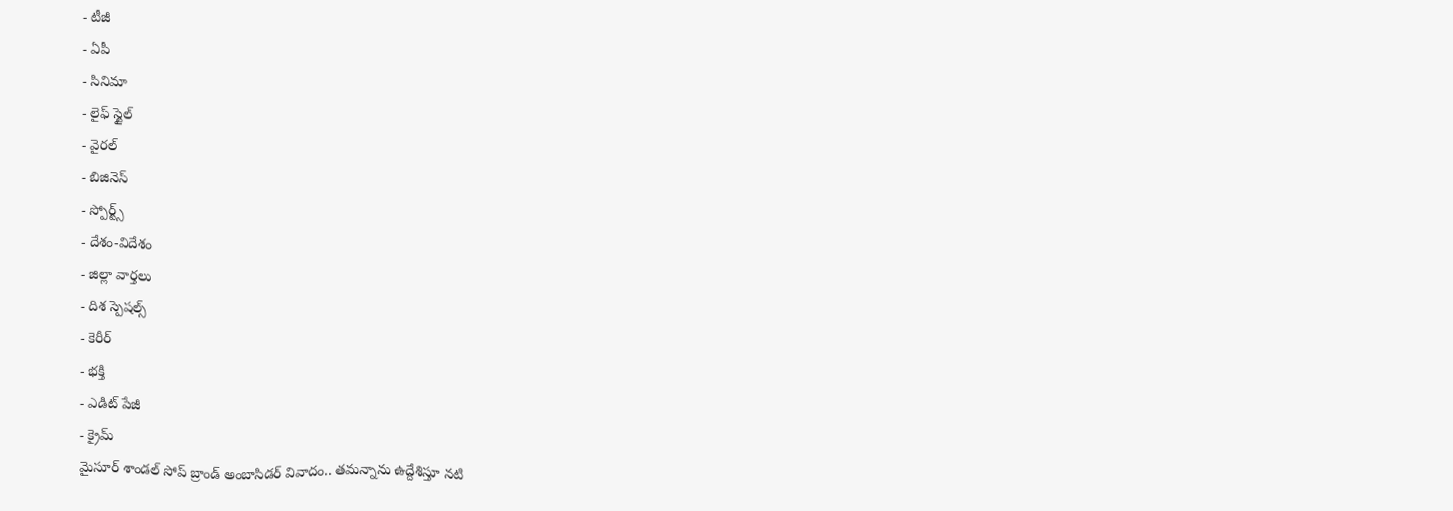- టీజీ
- ఏపీ
- సినిమా
- లైఫ్ స్టైల్
- వైరల్
- బిజినెస్
- స్పోర్ట్స్
- దేశం-విదేశం
- జిల్లా వార్తలు
- దిశ స్పెషల్స్
- కెరీర్
- భక్తి
- ఎడిట్ పేజీ
- క్రైమ్
మైసూర్ శాండల్ సోప్ బ్రాండ్ అంబాసిడర్ వివాదం.. తమన్నాను ఉద్దేశిస్తూ నటి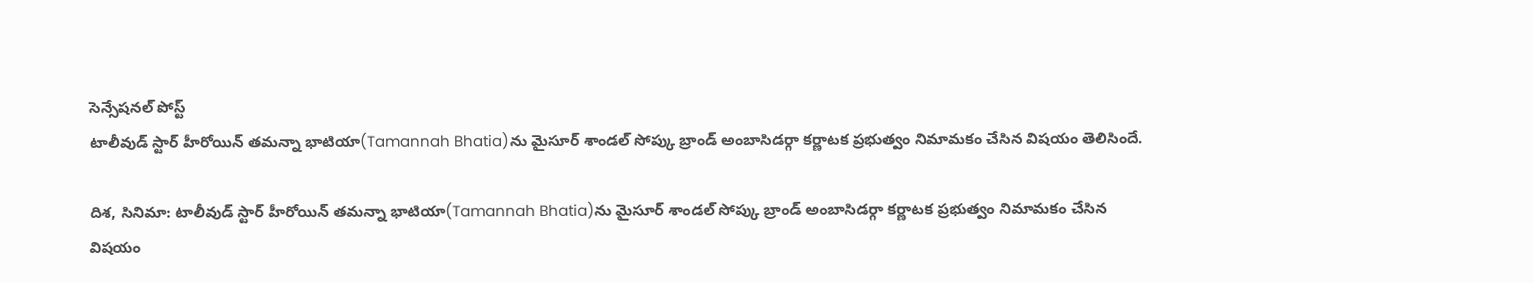సెన్సేషనల్ పోస్ట్
టాలీవుడ్ స్టార్ హీరోయిన్ తమన్నా భాటియా(Tamannah Bhatia)ను మైసూర్ శాండల్ సోప్కు బ్రాండ్ అంబాసిడర్గా కర్ణాటక ప్రభుత్వం నిమామకం చేసిన విషయం తెలిసిందే.

దిశ, సినిమా: టాలీవుడ్ స్టార్ హీరోయిన్ తమన్నా భాటియా(Tamannah Bhatia)ను మైసూర్ శాండల్ సోప్కు బ్రాండ్ అంబాసిడర్గా కర్ణాటక ప్రభుత్వం నిమామకం చేసిన విషయం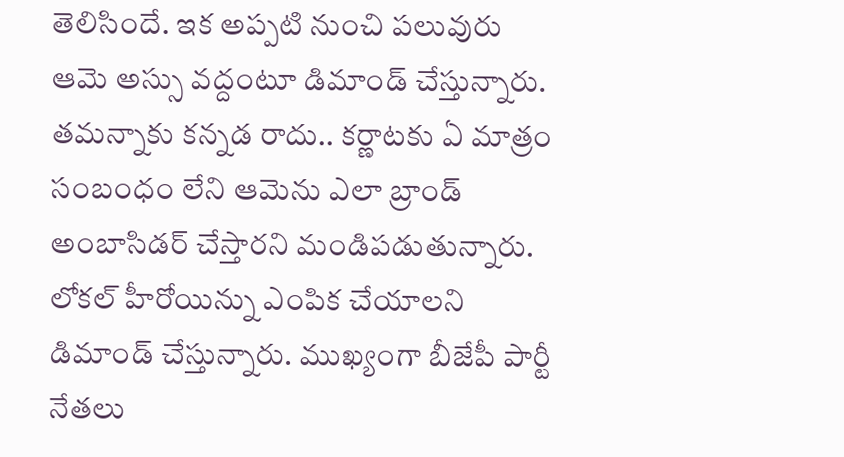తెలిసిందే. ఇక అప్పటి నుంచి పలువురు ఆమె అస్సు వద్దంటూ డిమాండ్ చేస్తున్నారు. తమన్నాకు కన్నడ రాదు.. కర్ణాటకు ఏ మాత్రం సంబంధం లేని ఆమెను ఎలా బ్రాండ్ అంబాసిడర్ చేస్తారని మండిపడుతున్నారు. లోకల్ హీరోయిన్ను ఎంపిక చేయాలని డిమాండ్ చేస్తున్నారు. ముఖ్యంగా బీజేపీ పార్టీ నేతలు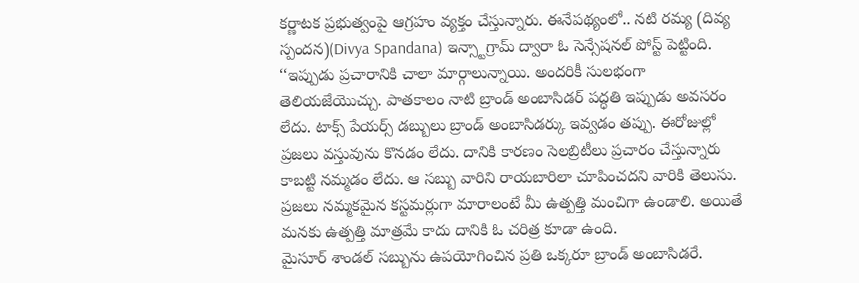కర్ణాటక ప్రభుత్వంపై ఆగ్రహం వ్యక్తం చేస్తున్నారు. ఈనేపథ్యంలో.. నటి రమ్య (దివ్య స్పందన)(Divya Spandana) ఇన్స్టాగ్రామ్ ద్వారా ఓ సెన్సేషనల్ పోస్ట్ పెట్టింది.
‘‘ఇప్పుడు ప్రచారానికి చాలా మార్గాలున్నాయి. అందరికీ సులభంగా తెలియజేయొచ్చు. పాతకాలం నాటి బ్రాండ్ అంబాసిడర్ పద్ధతి ఇప్పుడు అవసరం లేదు. టాక్స్ పేయర్స్ డబ్బులు బ్రాండ్ అంబాసిడర్కు ఇవ్వడం తప్పు. ఈరోజుల్లో ప్రజలు వస్తువును కొనడం లేదు. దానికి కారణం సెలబ్రిటీలు ప్రచారం చేస్తున్నారు కాబట్టి నమ్మడం లేదు. ఆ సబ్బు వారిని రాయబారిలా చూపించదని వారికి తెలుసు. ప్రజలు నమ్మకమైన కస్టమర్లుగా మారాలంటే మీ ఉత్పత్తి మంచిగా ఉండాలి. అయితే మనకు ఉత్పత్తి మాత్రమే కాదు దానికి ఓ చరిత్ర కూడా ఉంది.
మైసూర్ శాండల్ సబ్బును ఉపయోగించిన ప్రతి ఒక్కరూ బ్రాండ్ అంబాసిడరే.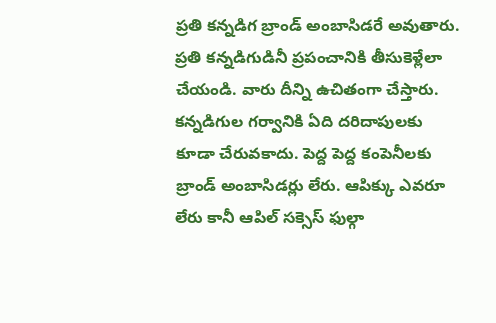ప్రతి కన్నడిగ బ్రాండ్ అంబాసిడరే అవుతారు. ప్రతి కన్నడిగుడినీ ప్రపంచానికి తీసుకెళ్లేలా చేయండి. వారు దీన్ని ఉచితంగా చేస్తారు. కన్నడిగుల గర్వానికి ఏది దరిదాపులకు కూడా చేరువకాదు. పెద్ద పెద్ద కంపెనీలకు బ్రాండ్ అంబాసిడర్లు లేరు. ఆపిక్కు ఎవరూ లేరు కానీ ఆపిల్ సక్సెస్ ఫుల్గా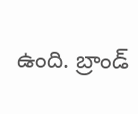ఉంది. బ్రాండ్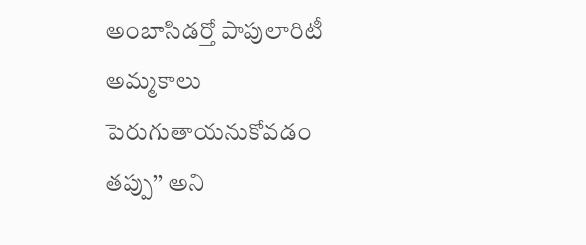అంబాసిడర్తో పాపులారిటీ అమ్మకాలు పెరుగుతాయనుకోవడం తప్పు’’ అని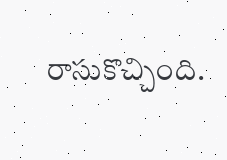రాసుకొచ్చింది.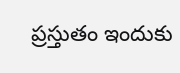ప్రస్తుతం ఇందుకు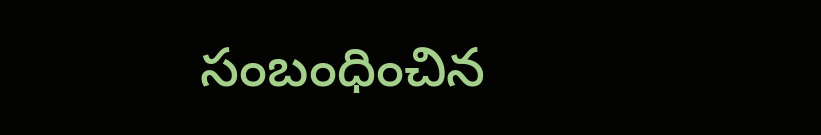సంబంధించిన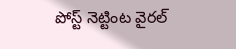పోస్ట్ నెట్టింట వైరల్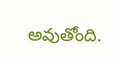అవుతోంది.